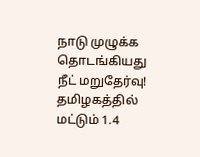நாடு முழுக்க தொடங்கியது நீட் மறுதேர்வு! தமிழகத்தில் மட்டும் 1.4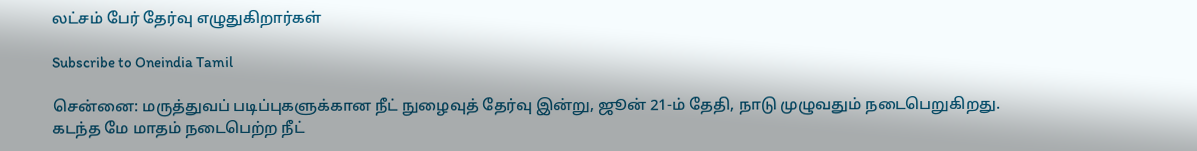லட்சம் பேர் தேர்வு எழுதுகிறார்கள்

Subscribe to Oneindia Tamil

சென்னை: மருத்துவப் படிப்புகளுக்கான நீட் நுழைவுத் தேர்வு இன்று, ஜூன் 21-ம் தேதி, நாடு முழுவதும் நடைபெறுகிறது. கடந்த மே மாதம் நடைபெற்ற நீட்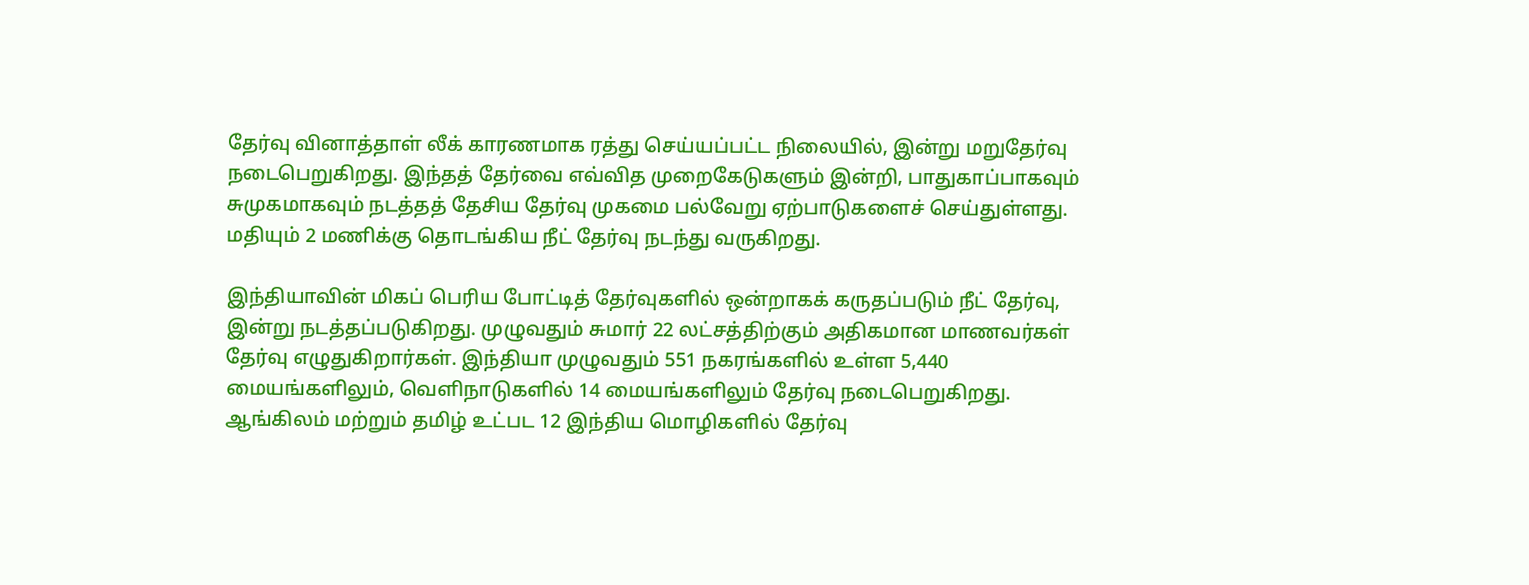தேர்வு வினாத்தாள் லீக் காரணமாக ரத்து செய்யப்பட்ட நிலையில், இன்று மறுதேர்வு நடைபெறுகிறது. இந்தத் தேர்வை எவ்வித முறைகேடுகளும் இன்றி, பாதுகாப்பாகவும் சுமுகமாகவும் நடத்தத் தேசிய தேர்வு முகமை பல்வேறு ஏற்பாடுகளைச் செய்துள்ளது. மதியும் 2 மணிக்கு தொடங்கிய நீட் தேர்வு நடந்து வருகிறது.

இந்தியாவின் மிகப் பெரிய போட்டித் தேர்வுகளில் ஒன்றாகக் கருதப்படும் நீட் தேர்வு, இன்று நடத்தப்படுகிறது. முழுவதும் சுமார் 22 லட்சத்திற்கும் அதிகமான மாணவர்கள் தேர்வு எழுதுகிறார்கள். இந்தியா முழுவதும் 551 நகரங்களில் உள்ள 5,440 மையங்களிலும், வெளிநாடுகளில் 14 மையங்களிலும் தேர்வு நடைபெறுகிறது. ஆங்கிலம் மற்றும் தமிழ் உட்பட 12 இந்திய மொழிகளில் தேர்வு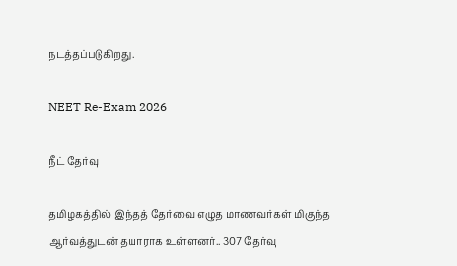நடத்தப்படுகிறது.

NEET Re-Exam 2026

நீட் தேர்வு

தமிழகத்தில் இந்தத் தேர்வை எழுத மாணவர்கள் மிகுந்த ஆர்வத்துடன் தயாராக உள்ளனர்.. 307 தேர்வு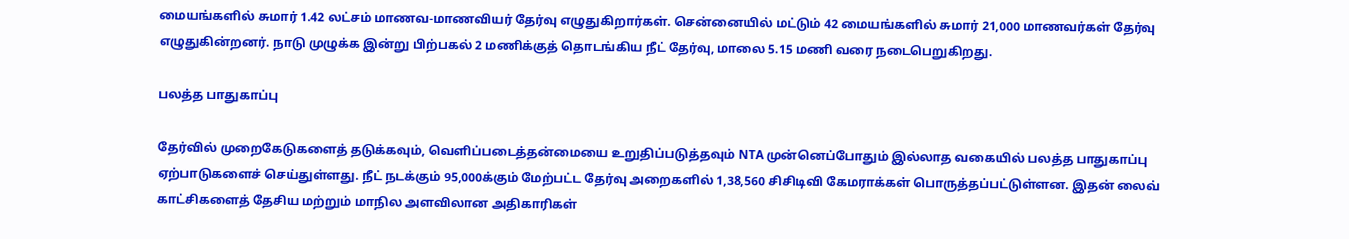மையங்களில் சுமார் 1.42 லட்சம் மாணவ-மாணவியர் தேர்வு எழுதுகிறார்கள். சென்னையில் மட்டும் 42 மையங்களில் சுமார் 21,000 மாணவர்கள் தேர்வு எழுதுகின்றனர். நாடு முழுக்க இன்று பிற்பகல் 2 மணிக்குத் தொடங்கிய நீட் தேர்வு, மாலை 5.15 மணி வரை நடைபெறுகிறது.

பலத்த பாதுகாப்பு

தேர்வில் முறைகேடுகளைத் தடுக்கவும், வெளிப்படைத்தன்மையை உறுதிப்படுத்தவும் NTA முன்னெப்போதும் இல்லாத வகையில் பலத்த பாதுகாப்பு ஏற்பாடுகளைச் செய்துள்ளது. நீட் நடக்கும் 95,000க்கும் மேற்பட்ட தேர்வு அறைகளில் 1,38,560 சிசிடிவி கேமராக்கள் பொருத்தப்பட்டுள்ளன. இதன் லைவ் காட்சிகளைத் தேசிய மற்றும் மாநில அளவிலான அதிகாரிகள்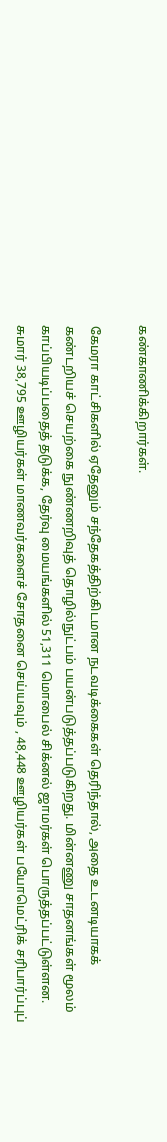கண்காணிக்கிறார்கள்.

கேமரா காட்சிகளில் ஏதேனும் சந்தேகத்திற்கிடமான நடவடிக்கைகள் தெரிந்தால், அதை உடனடியாகக் கண்டறியச் செயற்கை நுண்ணறிவுத் தொழில்நுட்பம் பயன்படுத்தப்படுகிறது. மின்னணு சாதனங்கள் மூலம் காப்பியடிப்பதைத் தடுக்க, தேர்வு மையங்களில் 51,311 மொபைல் சிக்னல் ஜாமர்கள் பொருத்தப்பட்டுள்ளன. சுமார் 38,795 ஊழியர்கள் மாணவர்களைச் சோதனை செய்யவும் , 48,448 ஊழியர்கள் பயோமெட்ரிக் சரிபார்ப்புப்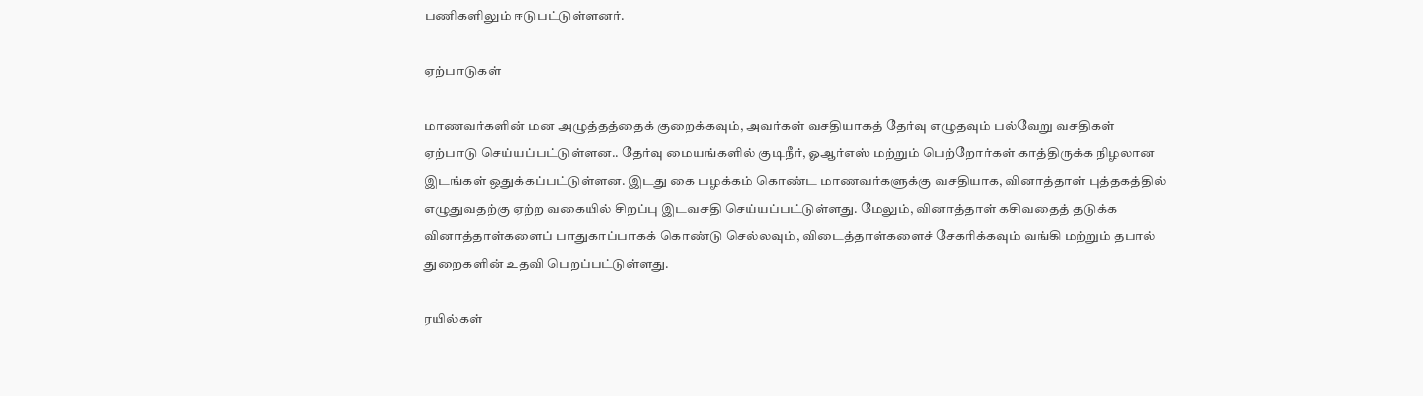பணிகளிலும் ஈடுபட்டுள்ளனர்.

ஏற்பாடுகள்

மாணவர்களின் மன அழுத்தத்தைக் குறைக்கவும், அவர்கள் வசதியாகத் தேர்வு எழுதவும் பல்வேறு வசதிகள் ஏற்பாடு செய்யப்பட்டுள்ளன.. தேர்வு மையங்களில் குடிநீர், ஓஆர்எஸ் மற்றும் பெற்றோர்கள் காத்திருக்க நிழலான இடங்கள் ஒதுக்கப்பட்டுள்ளன. இடது கை பழக்கம் கொண்ட மாணவர்களுக்கு வசதியாக, வினாத்தாள் புத்தகத்தில் எழுதுவதற்கு ஏற்ற வகையில் சிறப்பு இடவசதி செய்யப்பட்டுள்ளது. மேலும், வினாத்தாள் கசிவதைத் தடுக்க வினாத்தாள்களைப் பாதுகாப்பாகக் கொண்டு செல்லவும், விடைத்தாள்களைச் சேகரிக்கவும் வங்கி மற்றும் தபால் துறைகளின் உதவி பெறப்பட்டுள்ளது.

ரயில்கள்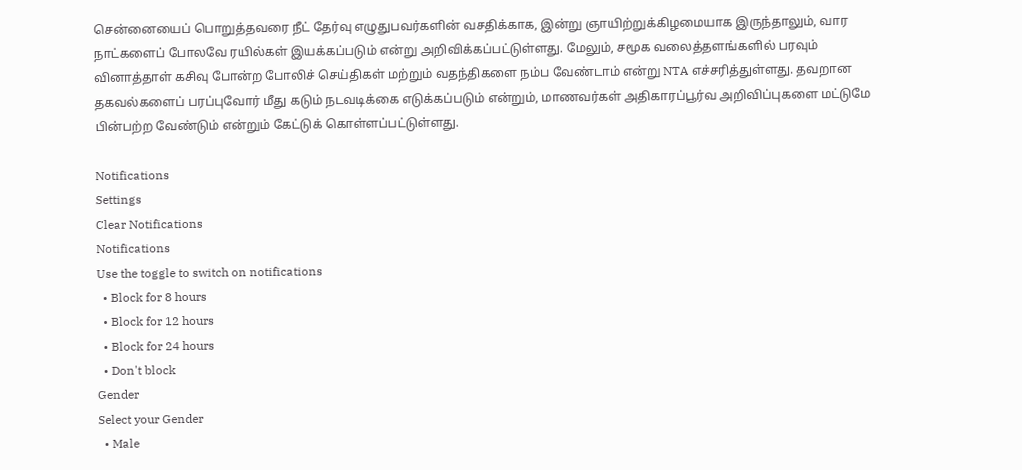சென்னையைப் பொறுத்தவரை நீட் தேர்வு எழுதுபவர்களின் வசதிக்காக, இன்று ஞாயிற்றுக்கிழமையாக இருந்தாலும், வார நாட்களைப் போலவே ரயில்கள் இயக்கப்படும் என்று அறிவிக்கப்பட்டுள்ளது. மேலும், சமூக வலைத்தளங்களில் பரவும் வினாத்தாள் கசிவு போன்ற போலிச் செய்திகள் மற்றும் வதந்திகளை நம்ப வேண்டாம் என்று NTA எச்சரித்துள்ளது. தவறான தகவல்களைப் பரப்புவோர் மீது கடும் நடவடிக்கை எடுக்கப்படும் என்றும், மாணவர்கள் அதிகாரப்பூர்வ அறிவிப்புகளை மட்டுமே பின்பற்ற வேண்டும் என்றும் கேட்டுக் கொள்ளப்பட்டுள்ளது.

Notifications
Settings
Clear Notifications
Notifications
Use the toggle to switch on notifications
  • Block for 8 hours
  • Block for 12 hours
  • Block for 24 hours
  • Don't block
Gender
Select your Gender
  • Male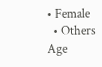• Female
  • Others
Age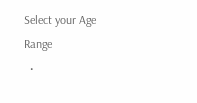Select your Age Range
  •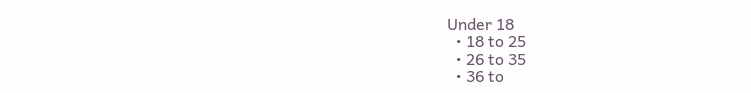Under 18
  • 18 to 25
  • 26 to 35
  • 36 to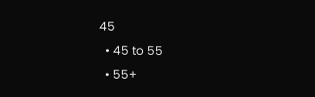45
  • 45 to 55
  • 55+